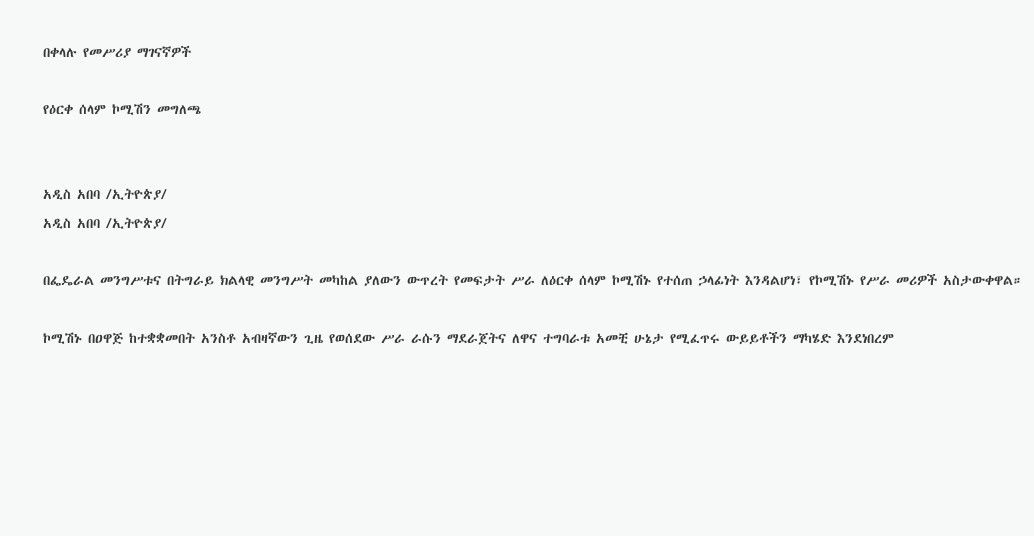በቀላሉ የመሥሪያ ማገናኛዎች

የዕርቀ ሰላም ኮሚሽን መግለጫ


አዲስ አበባ /ኢትዮጵያ/
አዲስ አበባ /ኢትዮጵያ/

በፌዴራል መንግሥቱና በትግራይ ክልላዊ መንግሥት መካከል ያለውን ውጥረት የመፍታት ሥራ ለዕርቀ ሰላም ኮሚሽኑ የተሰጠ ኃላፊነት እንዳልሆነ፣ የኮሚሽኑ የሥራ መሪዎች አስታውቀዋል።

ኮሚሽኑ በዐዋጅ ከተቋቋመበት አንስቶ አብዛኛውን ጊዜ የወሰደው ሥራ ራሱን ማደራጀትና ለዋና ተግባራቱ አመቺ ሁኔታ የሚፈጥሩ ውይይቶችን ማካሄድ እንደነበረም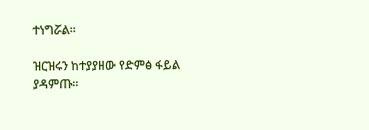ተነግሯል።

ዝርዝሩን ከተያያዘው የድምፅ ፋይል ያዳምጡ።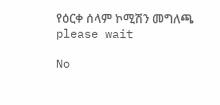የዕርቀ ሰላም ኮሚሽን መግለጫ
please wait

No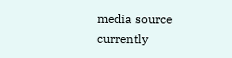media source currently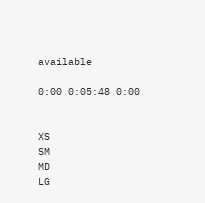available

0:00 0:05:48 0:00


XS
SM
MD
LG